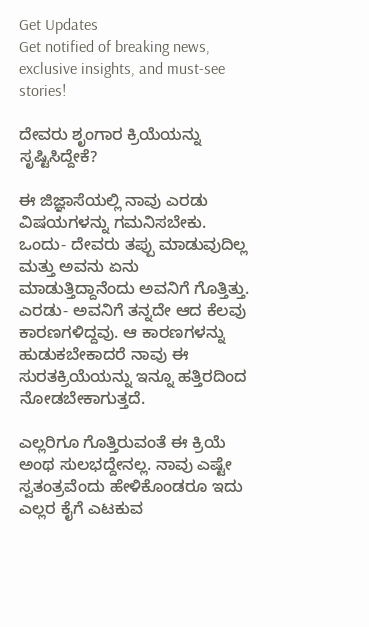Get Updates
Get notified of breaking news, exclusive insights, and must-see stories!

ದೇವರು ಶೃಂಗಾರ ಕ್ರಿಯೆಯನ್ನು ಸೃಷ್ಟಿಸಿದ್ದೇಕೆ?

ಈ ಜಿಜ್ಞಾಸೆಯಲ್ಲಿ ನಾವು ಎರಡು ವಿಷಯಗಳನ್ನು ಗಮನಿಸಬೇಕು. ಒಂದು- ದೇವರು ತಪ್ಪು ಮಾಡುವುದಿಲ್ಲ ಮತ್ತು ಅವನು ಏನು ಮಾಡುತ್ತಿದ್ದಾನೆಂದು ಅವನಿಗೆ ಗೊತ್ತಿತ್ತು. ಎರಡು- ಅವನಿಗೆ ತನ್ನದೇ ಆದ ಕೆಲವು ಕಾರಣಗಳಿದ್ದವು. ಆ ಕಾರಣಗಳನ್ನು ಹುಡುಕಬೇಕಾದರೆ ನಾವು ಈ ಸುರತಕ್ರಿಯೆಯನ್ನು ಇನ್ನೂ ಹತ್ತಿರದಿಂದ ನೋಡಬೇಕಾಗುತ್ತದೆ.

ಎಲ್ಲರಿಗೂ ಗೊತ್ತಿರುವಂತೆ ಈ ಕ್ರಿಯೆ ಅಂಥ ಸುಲಭದ್ದೇನಲ್ಲ. ನಾವು ಎಷ್ಟೇ ಸ್ವತಂತ್ರವೆಂದು ಹೇಳಿಕೊಂಡರೂ ಇದು ಎಲ್ಲರ ಕೈಗೆ ಎಟಕುವ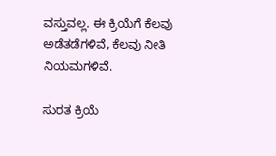ವಸ್ತುವಲ್ಲ. ಈ ಕ್ರಿಯೆಗೆ ಕೆಲವು ಅಡೆತಡೆಗಳಿವೆ, ಕೆಲವು ನೀತಿ ನಿಯಮಗಳಿವೆ.

ಸುರತ ಕ್ರಿಯೆ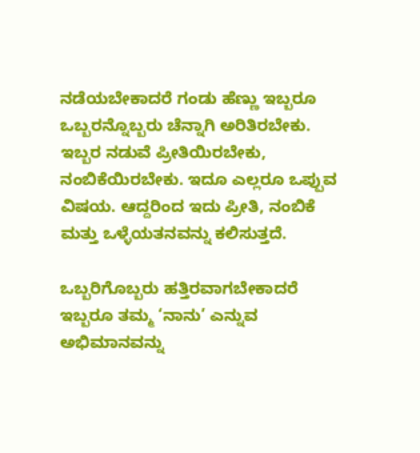ನಡೆಯಬೇಕಾದರೆ ಗಂಡು ಹೆಣ್ಣು ಇಬ್ಬರೂ ಒಬ್ಬರನ್ನೊಬ್ಬರು ಚೆನ್ನಾಗಿ ಅರಿತಿರಬೇಕು. ಇಬ್ಬರ ನಡುವೆ ಪ್ರೀತಿಯಿರಬೇಕು, ನಂಬಿಕೆಯಿರಬೇಕು. ಇದೂ ಎಲ್ಲರೂ ಒಪ್ಪುವ ವಿಷಯ. ಆದ್ದರಿಂದ ಇದು ಪ್ರೀತಿ, ನಂಬಿಕೆ ಮತ್ತು ಒಳ್ಳೆಯತನವನ್ನು ಕಲಿಸುತ್ತದೆ.

ಒಬ್ಬರಿಗೊಬ್ಬರು ಹತ್ತಿರವಾಗಬೇಕಾದರೆ ಇಬ್ಬರೂ ತಮ್ಮ ‘ನಾನು’ ಎನ್ನುವ ಅಭಿಮಾನವನ್ನು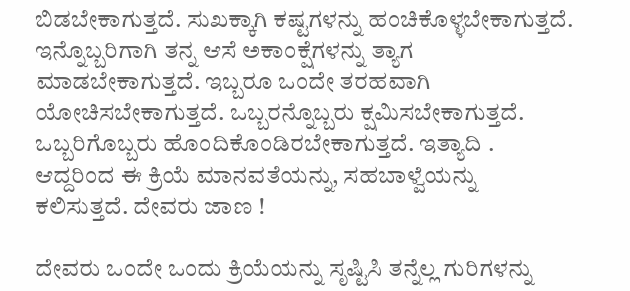ಬಿಡಬೇಕಾಗುತ್ತದೆ. ಸುಖಕ್ಕಾಗಿ ಕಷ್ಟಗಳನ್ನು ಹಂಚಿಕೊಳ್ಳಬೇಕಾಗುತ್ತದೆ. ಇನ್ನೊಬ್ಬರಿಗಾಗಿ ತನ್ನ ಆಸೆ ಅಕಾಂಕ್ಷೆಗಳನ್ನು ತ್ಯಾಗ ಮಾಡಬೇಕಾಗುತ್ತದೆ. ಇಬ್ಬರೂ ಒಂದೇ ತರಹವಾಗಿ ಯೋಚಿಸಬೇಕಾಗುತ್ತದೆ. ಒಬ್ಬರನ್ನೊಬ್ಬರು ಕ್ಷಮಿಸಬೇಕಾಗುತ್ತದೆ. ಒಬ್ಬರಿಗೊಬ್ಬರು ಹೊಂದಿಕೊಂಡಿರಬೇಕಾಗುತ್ತದೆ. ಇತ್ಯಾದಿ . ಆದ್ದರಿಂದ ಈ ಕ್ರಿಯೆ ಮಾನವತೆಯನ್ನು, ಸಹಬಾಳ್ವೆಯನ್ನು ಕಲಿಸುತ್ತದೆ. ದೇವರು ಜಾಣ !

ದೇವರು ಒಂದೇ ಒಂದು ಕ್ರಿಯೆಯನ್ನು ಸೃಷ್ಟಿಸಿ ತನ್ನೆಲ್ಲ ಗುರಿಗಳನ್ನು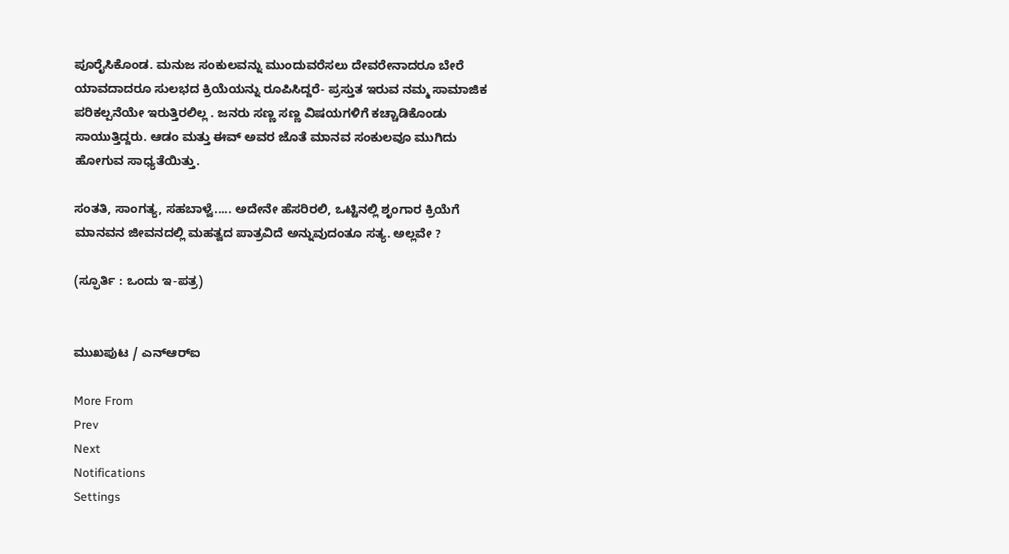ಪೂರೈಸಿಕೊಂಡ. ಮನುಜ ಸಂಕುಲವನ್ನು ಮುಂದುವರೆಸಲು ದೇವರೇನಾದರೂ ಬೇರೆ ಯಾವದಾದರೂ ಸುಲಭದ ಕ್ರಿಯೆಯನ್ನು ರೂಪಿಸಿದ್ದರೆ- ಪ್ರಸ್ತುತ ಇರುವ ನಮ್ಮ ಸಾಮಾಜಿಕ ಪರಿಕಲ್ಪನೆಯೇ ಇರುತ್ತಿರಲಿಲ್ಲ . ಜನರು ಸಣ್ಣ ಸಣ್ಣ ವಿಷಯಗಳಿಗೆ ಕಚ್ಚಾಡಿಕೊಂಡು ಸಾಯುತ್ತಿದ್ದರು. ಆಡಂ ಮತ್ತು ಈವ್‌ ಅವರ ಜೊತೆ ಮಾನವ ಸಂಕುಲವೂ ಮುಗಿದು ಹೋಗುವ ಸಾಧ್ಯತೆಯಿತ್ತು.

ಸಂತತಿ, ಸಾಂಗತ್ಯ, ಸಹಬಾಳ್ವೆ..... ಅದೇನೇ ಹೆಸರಿರಲಿ, ಒಟ್ಟಿನಲ್ಲಿ ಶೃಂಗಾರ ಕ್ರಿಯೆಗೆ ಮಾನವನ ಜೀವನದಲ್ಲಿ ಮಹತ್ವದ ಪಾತ್ರವಿದೆ ಅನ್ನುವುದಂತೂ ಸತ್ಯ. ಅಲ್ಲವೇ ?

(ಸ್ಫೂರ್ತಿ : ಒಂದು ಇ-ಪತ್ರ)


ಮುಖಪುಟ / ಎನ್‌ಆರ್‌ಐ

More From
Prev
Next
Notifications
Settings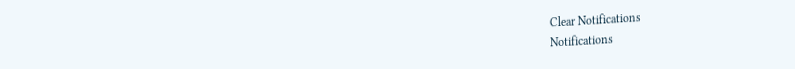Clear Notifications
Notifications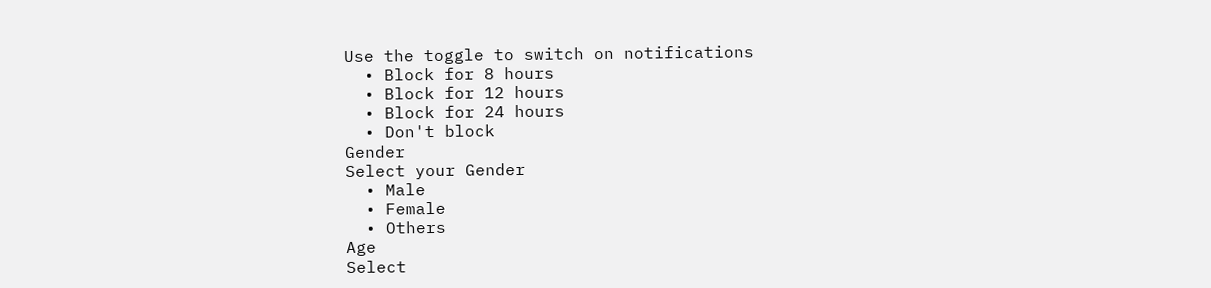Use the toggle to switch on notifications
  • Block for 8 hours
  • Block for 12 hours
  • Block for 24 hours
  • Don't block
Gender
Select your Gender
  • Male
  • Female
  • Others
Age
Select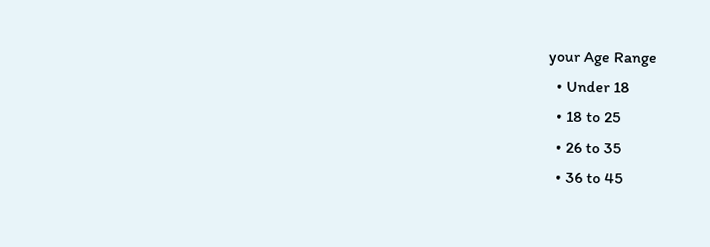your Age Range
  • Under 18
  • 18 to 25
  • 26 to 35
  • 36 to 45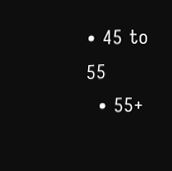• 45 to 55
  • 55+